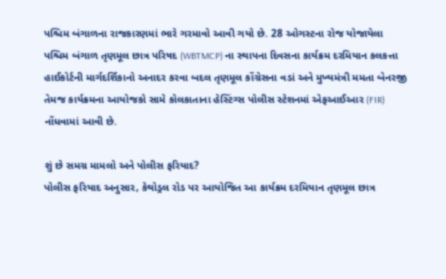પશ્ચિમ બંગાળના રાજકારણમાં ભારે ગરમાવો આવી ગયો છે. 28 ઓગસ્ટના રોજ યોજાયેલા પશ્ચિમ બંગાળ તૃણમૂલ છાત્ર પરિષદ (WBTMCP) ના સ્થાપના દિવસના કાર્યક્રમ દરમિયાન કલકત્તા હાઈકોર્ટની માર્ગદર્શિકાનો અનાદર કરવા બદલ તૃણમૂલ કોંગ્રેસના વડાં અને મુખ્યમંત્રી મમતા બેનરજી તેમજ કાર્યક્રમના આયોજકો સામે કોલકાતાના હેસ્ટિંગ્સ પોલીસ સ્ટેશનમાં એફઆઈઆર (FIR) નોંધવામાં આવી છે.

શું છે સમગ્ર મામલો અને પોલીસ ફરિયાદ?
પોલીસ ફરિયાદ અનુસાર, કેથોડ્રલ રોડ પર આયોજિત આ કાર્યક્રમ દરમિયાન તૃણમૂલ છાત્ર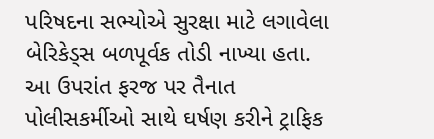પરિષદના સભ્યોએ સુરક્ષા માટે લગાવેલા બેરિકેડ્સ બળપૂર્વક તોડી નાખ્યા હતા. આ ઉપરાંત ફરજ પર તૈનાત પોલીસકર્મીઓ સાથે ઘર્ષણ કરીને ટ્રાફિક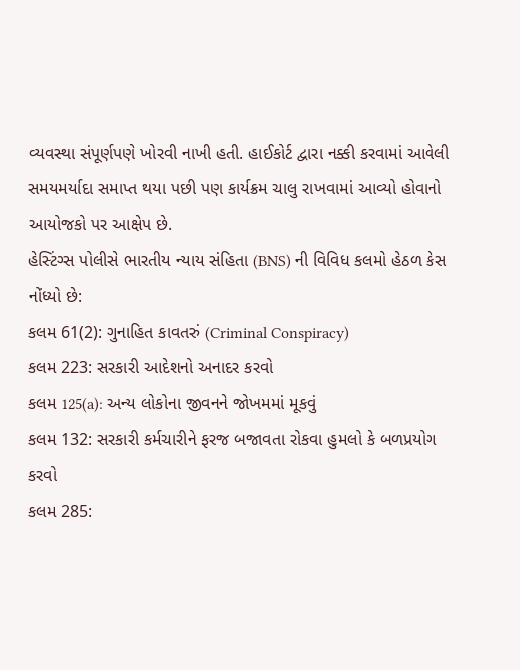વ્યવસ્થા સંપૂર્ણપણે ખોરવી નાખી હતી. હાઈકોર્ટ દ્વારા નક્કી કરવામાં આવેલી સમયમર્યાદા સમાપ્ત થયા પછી પણ કાર્યક્રમ ચાલુ રાખવામાં આવ્યો હોવાનો આયોજકો પર આક્ષેપ છે.
હેસ્ટિંગ્સ પોલીસે ભારતીય ન્યાય સંહિતા (BNS) ની વિવિધ કલમો હેઠળ કેસ નોંધ્યો છે:
કલમ 61(2): ગુનાહિત કાવતરું (Criminal Conspiracy)
કલમ 223: સરકારી આદેશનો અનાદર કરવો
કલમ 125(a): અન્ય લોકોના જીવનને જોખમમાં મૂકવું
કલમ 132: સરકારી કર્મચારીને ફરજ બજાવતા રોકવા હુમલો કે બળપ્રયોગ કરવો
કલમ 285: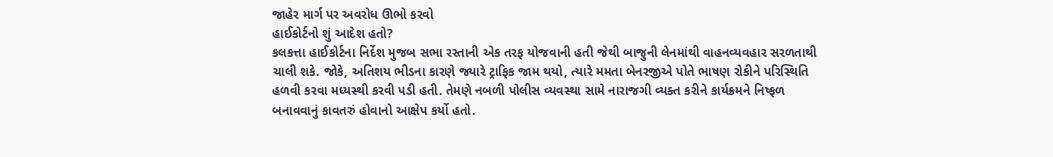જાહેર માર્ગ પર અવરોધ ઊભો કરવો
હાઈકોર્ટનો શું આદેશ હતો?
કલકત્તા હાઈકોર્ટના નિર્દેશ મુજબ સભા રસ્તાની એક તરફ યોજવાની હતી જેથી બાજુની લેનમાંથી વાહનવ્યવહાર સરળતાથી ચાલી શકે. જોકે, અતિશય ભીડના કારણે જ્યારે ટ્રાફિક જામ થયો, ત્યારે મમતા બેનરજીએ પોતે ભાષણ રોકીને પરિસ્થિતિ હળવી કરવા મધ્યસ્થી કરવી પડી હતી. તેમણે નબળી પોલીસ વ્યવસ્થા સામે નારાજગી વ્યક્ત કરીને કાર્યક્રમને નિષ્ફળ બનાવવાનું કાવતરું હોવાનો આક્ષેપ કર્યો હતો.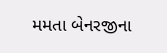મમતા બેનરજીના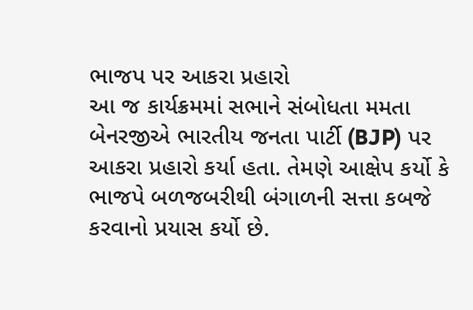ભાજપ પર આકરા પ્રહારો
આ જ કાર્યક્રમમાં સભાને સંબોધતા મમતા બેનરજીએ ભારતીય જનતા પાર્ટી (BJP) પર આકરા પ્રહારો કર્યા હતા. તેમણે આક્ષેપ કર્યો કે ભાજપે બળજબરીથી બંગાળની સત્તા કબજે કરવાનો પ્રયાસ કર્યો છે.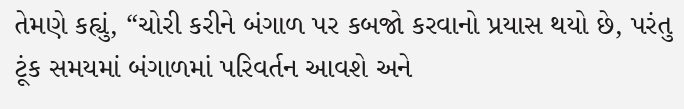તેમણે કહ્યું, “ચોરી કરીને બંગાળ પર કબજો કરવાનો પ્રયાસ થયો છે, પરંતુ ટૂંક સમયમાં બંગાળમાં પરિવર્તન આવશે અને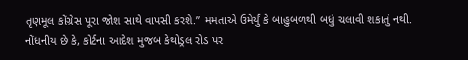તૃણમૂલ કોંગ્રેસ પૂરા જોશ સાથે વાપસી કરશે.” મમતાએ ઉમેર્યું કે બાહુબળથી બધું ચલાવી શકાતું નથી.
નોંધનીય છે કે, કોર્ટના આદેશ મુજબ કેથોડ્રલ રોડ પર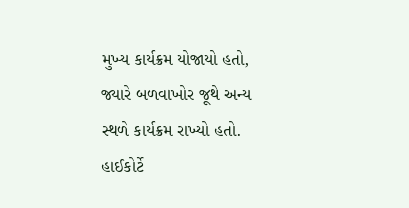મુખ્ય કાર્યક્રમ યોજાયો હતો, જ્યારે બળવાખોર જૂથે અન્ય સ્થળે કાર્યક્રમ રાખ્યો હતો. હાઈકોર્ટે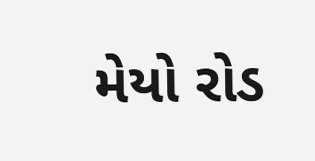મેયો રોડ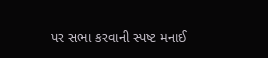પર સભા કરવાની સ્પષ્ટ મનાઈ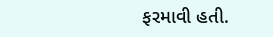ફરમાવી હતી.